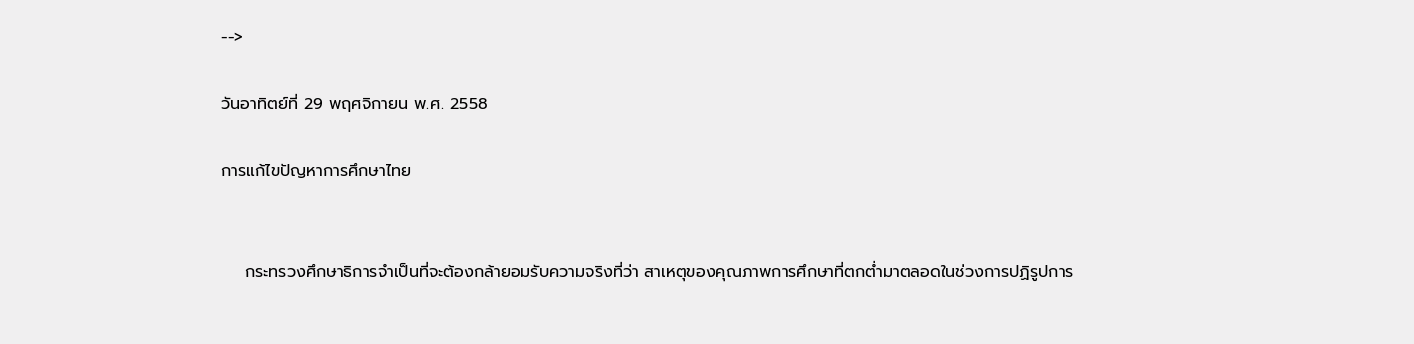-->

วันอาทิตย์ที่ 29 พฤศจิกายน พ.ศ. 2558

การแก้ไขปัญหาการศึกษาไทย


    กระทรวงศึกษาธิการจำเป็นที่จะต้องกล้ายอมรับความจริงที่ว่า สาเหตุของคุณภาพการศึกษาที่ตกต่ำมาตลอดในช่วงการปฏิรูปการ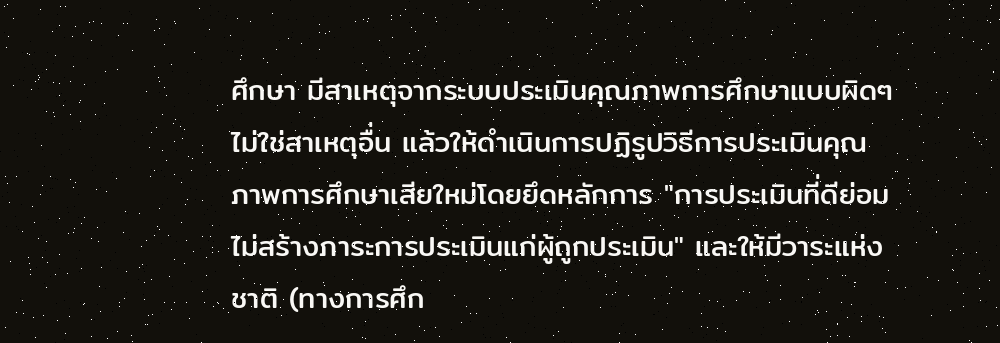ศึกษา มีสาเหตุจากระบบประเมินคุณภาพการศึกษาแบบผิดๆ ไม่ใช่สาเหตุอื่น แล้วให้ดำเนินการปฏิรูปวิธีการประเมินคุณภาพการศึกษาเสียใหม่โดยยึดหลักการ "การประเมินที่ดีย่อมไม่สร้างภาระการประเมินแก่ผู้ถูกประเมิน" และให้มีวาระแห่งชาติ (ทางการศึก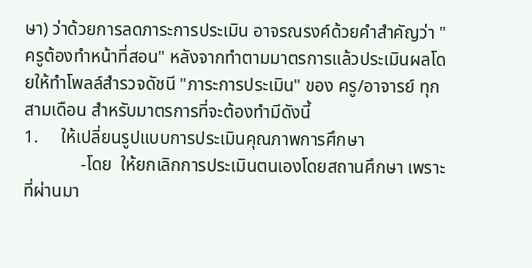ษา) ว่าด้วยการลดภาระการประเมิน อาจรณรงค์ด้วยคำสำคัญว่า "ครูต้องทำหน้าที่สอน" หลังจากทำตามมาตรการแล้วประเมินผลโดยให้ทำโพลล์สำรวจดัชนี "ภาระการประเมิน" ของ ครู/อาจารย์ ทุกสามเดือน สำหรับมาตรการที่จะต้องทำมีดังนี้
1.     ให้เปลี่ยนรูปแบบการประเมินคุณภาพการศึกษา
             -โดย  ให้ยกเลิกการประเมินตนเองโดยสถานศึกษา เพราะที่ผ่านมา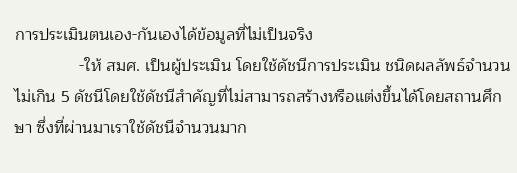การประเมินตนเอง-กันเองได้ข้อมูลที่ไม่เป็นจริง
              -ให้ สมศ. เป็นผู้ประเมิน โดยใช้ดัชนีการประเมิน ชนิดผลลัพธ์จำนวนไม่เกิน 5 ดัชนีโดยใช้ดัชนีสำคัญที่ไม่สามารถสร้างหรือแต่งขึ้นได้โดยสถานศึกษา ซึ่งที่ผ่านมาเราใช้ดัชนีจำนวนมาก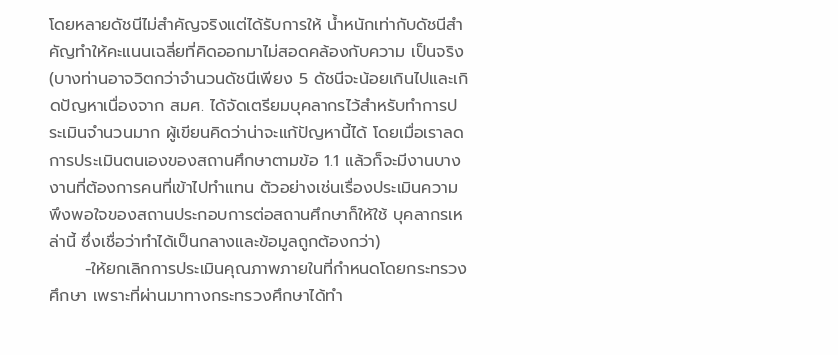โดยหลายดัชนีไม่สำคัญจริงแต่ได้รับการให้ น้ำหนักเท่ากับดัชนีสำคัญทำให้คะแนนเฉลี่ยที่คิดออกมาไม่สอดคล้องกับความ เป็นจริง (บางท่านอาจวิตกว่าจำนวนดัชนีเพียง 5 ดัชนีจะน้อยเกินไปและเกิดปัญหาเนื่องจาก สมศ. ได้จัดเตรียมบุคลากรไว้สำหรับทำการประเมินจำนวนมาก ผู้เขียนคิดว่าน่าจะแก้ปัญหานี้ได้ โดยเมื่อเราลดการประเมินตนเองของสถานศึกษาตามข้อ 1.1 แล้วก็จะมีงานบางงานที่ต้องการคนที่เข้าไปทำแทน ตัวอย่างเช่นเรื่องประเมินความพึงพอใจของสถานประกอบการต่อสถานศึกษาก็ให้ใช้ บุคลากรเหล่านี้ ซึ่งเชื่อว่าทำได้เป็นกลางและข้อมูลถูกต้องกว่า)
      -ให้ยกเลิกการประเมินคุณภาพภายในที่กำหนดโดยกระทรวงศึกษา เพราะที่ผ่านมาทางกระทรวงศึกษาได้ทำ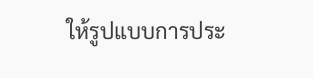ให้รูปแบบการประ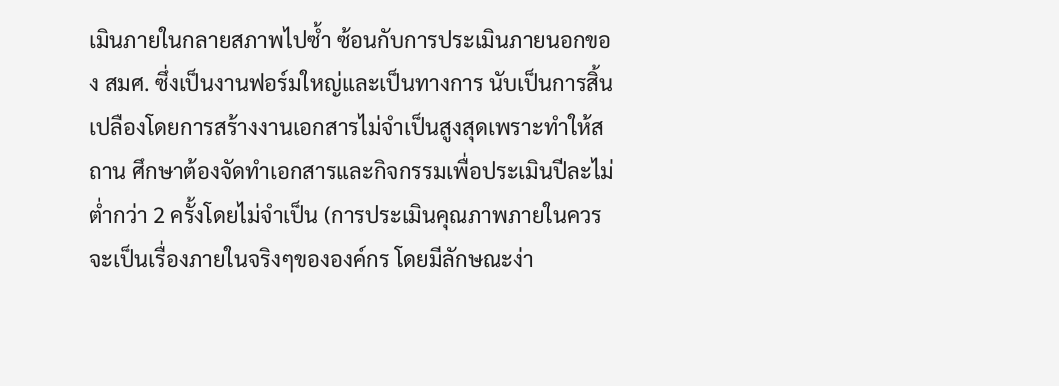เมินภายในกลายสภาพไปซ้ำ ซ้อนกับการประเมินภายนอกของ สมศ. ซึ่งเป็นงานฟอร์มใหญ่และเป็นทางการ นับเป็นการสิ้นเปลืองโดยการสร้างงานเอกสารไม่จำเป็นสูงสุดเพราะทำให้สถาน ศึกษาต้องจัดทำเอกสารและกิจกรรมเพื่อประเมินปีละไม่ต่ำกว่า 2 ครั้งโดยไม่จำเป็น (การประเมินคุณภาพภายในควรจะเป็นเรื่องภายในจริงๆขององค์กร โดยมีลักษณะง่า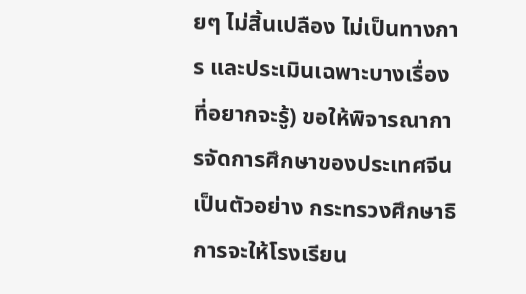ยๆ ไม่สิ้นเปลือง ไม่เป็นทางการ และประเมินเฉพาะบางเรื่องที่อยากจะรู้) ขอให้พิจารณาการจัดการศึกษาของประเทศจีนเป็นตัวอย่าง กระทรวงศึกษาธิการจะให้โรงเรียน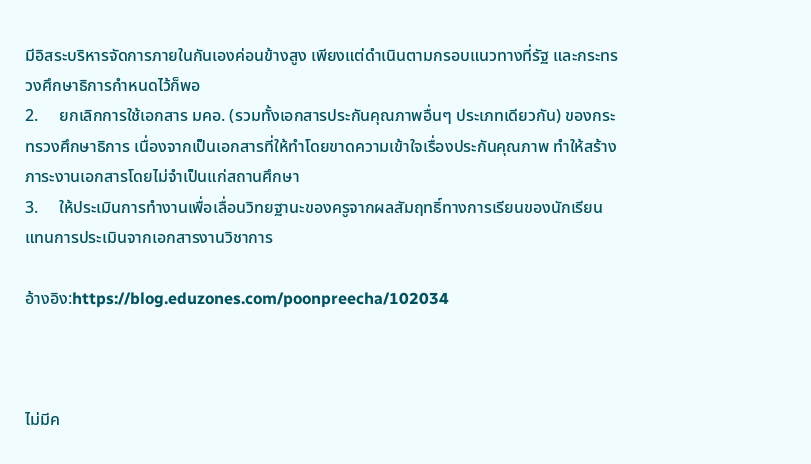มีอิสระบริหารจัดการภายในกันเองค่อนข้างสูง เพียงแต่ดำเนินตามกรอบแนวทางที่รัฐ และกระทรวงศึกษาธิการกำหนดไว้ก็พอ
2.     ยกเลิกการใช้เอกสาร มคอ. (รวมทั้งเอกสารประกันคุณภาพอื่นๆ ประเภทเดียวกัน) ของกระทรวงศึกษาธิการ เนื่องจากเป็นเอกสารที่ให้ทำโดยขาดความเข้าใจเรื่องประกันคุณภาพ ทำให้สร้างภาระงานเอกสารโดยไม่จำเป็นแก่สถานศึกษา
3.     ให้ประเมินการทำงานเพื่อเลื่อนวิทยฐานะของครูจากผลสัมฤทธิ์ทางการเรียนของนักเรียน แทนการประเมินจากเอกสารงานวิชาการ

อ้างอิง:https://blog.eduzones.com/poonpreecha/102034



ไม่มีค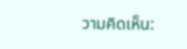วามคิดเห็น: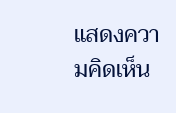แสดงความคิดเห็น